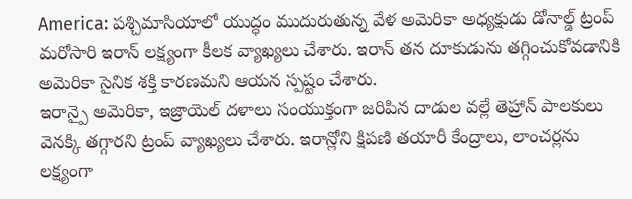America: పశ్చిమాసియాలో యుద్ధం ముదురుతున్న వేళ అమెరికా అధ్యక్షుడు డోనాల్డ్ ట్రంప్ మరోసారి ఇరాన్ లక్ష్యంగా కీలక వ్యాఖ్యలు చేశారు. ఇరాన్ తన దూకుడును తగ్గించుకోవడానికి అమెరికా సైనిక శక్తి కారణమని ఆయన స్పష్టం చేశారు.
ఇరాన్పై అమెరికా, ఇజ్రాయెల్ దళాలు సంయుక్తంగా జరిపిన దాడుల వల్లే తెహ్రాన్ పాలకులు వెనక్కి తగ్గారని ట్రంప్ వ్యాఖ్యలు చేశారు. ఇరాన్లోని క్షిపణి తయారీ కేంద్రాలు, లాంచర్లను లక్ష్యంగా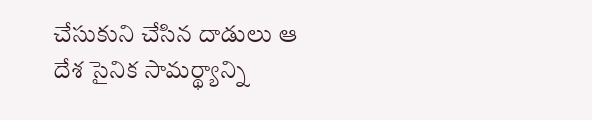చేసుకుని చేసిన దాడులు ఆ దేశ సైనిక సామర్థ్యాన్ని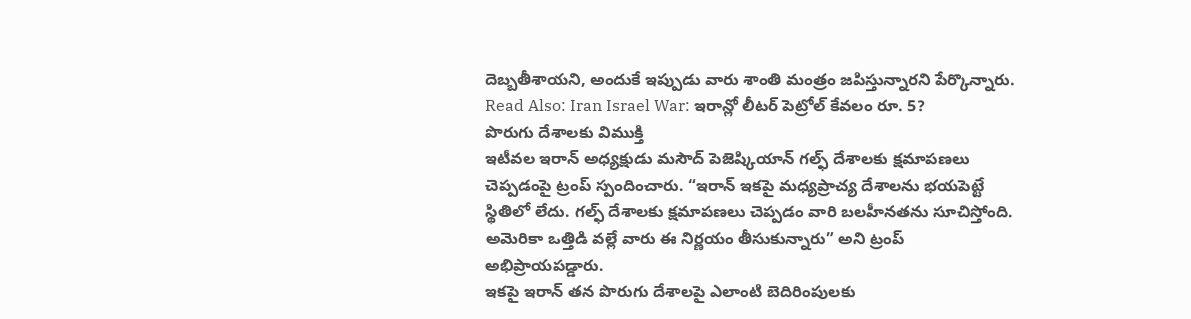దెబ్బతీశాయని, అందుకే ఇప్పుడు వారు శాంతి మంత్రం జపిస్తున్నారని పేర్కొన్నారు.
Read Also: Iran Israel War: ఇరాన్లో లీటర్ పెట్రోల్ కేవలం రూ. 5?
పొరుగు దేశాలకు విముక్తి
ఇటీవల ఇరాన్ అధ్యక్షుడు మసౌద్ పెజెష్కియాన్ గల్ఫ్ దేశాలకు క్షమాపణలు చెప్పడంపై ట్రంప్ స్పందించారు. “ఇరాన్ ఇకపై మధ్యప్రాచ్య దేశాలను భయపెట్టే స్థితిలో లేదు. గల్ఫ్ దేశాలకు క్షమాపణలు చెప్పడం వారి బలహీనతను సూచిస్తోంది. అమెరికా ఒత్తిడి వల్లే వారు ఈ నిర్ణయం తీసుకున్నారు” అని ట్రంప్ అభిప్రాయపడ్డారు.
ఇకపై ఇరాన్ తన పొరుగు దేశాలపై ఎలాంటి బెదిరింపులకు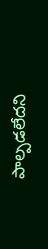పాల్పడలేదని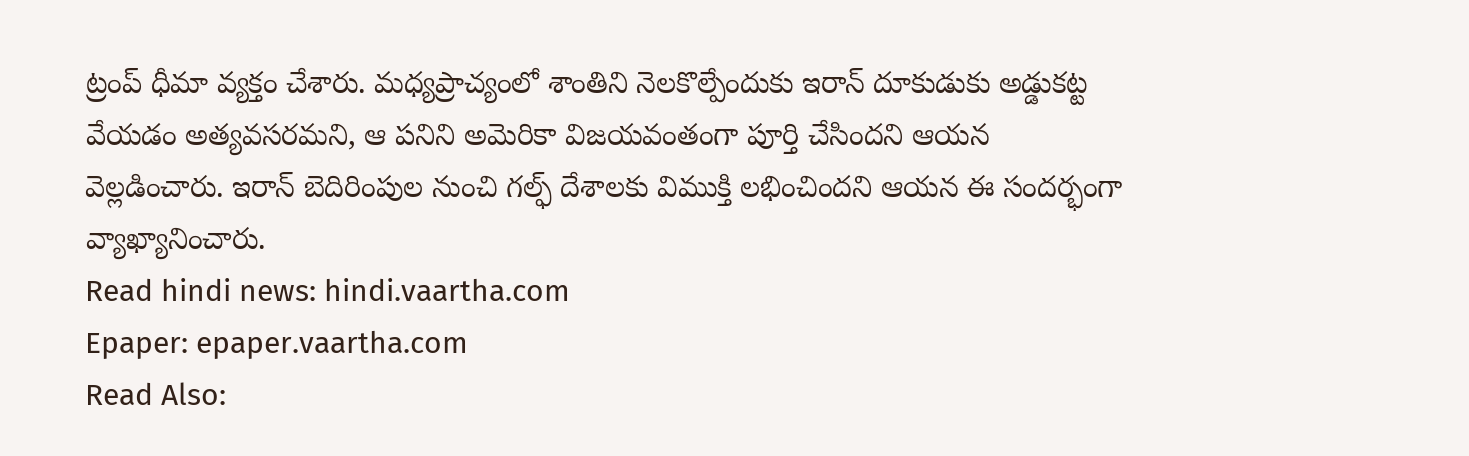ట్రంప్ ధీమా వ్యక్తం చేశారు. మధ్యప్రాచ్యంలో శాంతిని నెలకొల్పేందుకు ఇరాన్ దూకుడుకు అడ్డుకట్ట వేయడం అత్యవసరమని, ఆ పనిని అమెరికా విజయవంతంగా పూర్తి చేసిందని ఆయన వెల్లడించారు. ఇరాన్ బెదిరింపుల నుంచి గల్ఫ్ దేశాలకు విముక్తి లభించిందని ఆయన ఈ సందర్భంగా వ్యాఖ్యానించారు.
Read hindi news: hindi.vaartha.com
Epaper: epaper.vaartha.com
Read Also: